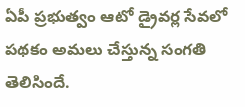ఏపీ ప్రభుత్వం ఆటో డ్రైవర్ల సేవలో పథకం అమలు చేస్తున్న సంగతి తెలిసిందే.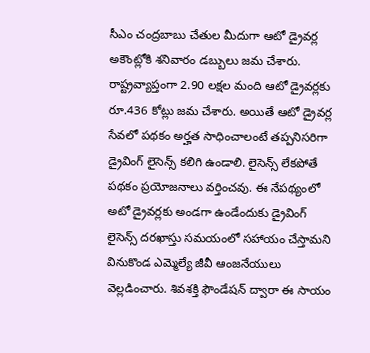సీఎం చంద్రబాబు చేతుల మీదుగా ఆటో డ్రైవర్ల అకౌంట్లోకి శనివారం డబ్బులు జమ చేశారు. రాష్ట్రవ్యాప్తంగా 2.90 లక్షల మంది ఆటో డ్రైవర్లకు రూ.436 కోట్లు జమ చేశారు. అయితే ఆటో డ్రైవర్ల సేవలో పథకం అర్హత సాధించాలంటే తప్పనిసరిగా డ్రైవింగ్ లైసెన్స్ కలిగి ఉండాలి. లైసెన్స్ లేకపోతే పథకం ప్రయోజనాలు వర్తించవు. ఈ నేపథ్యంలో అటో డ్రైవర్లకు అండగా ఉండేందుకు డ్రైవింగ్ లైసెన్స్ దరఖాస్తు సమయంలో సహాయం చేస్తామని వినుకొండ ఎమ్మెల్యే జీవీ ఆంజనేయులు వెల్లడించారు. శివశక్తి ఫౌండేషన్ ద్వారా ఈ సాయం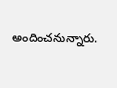అందించనున్నారు.